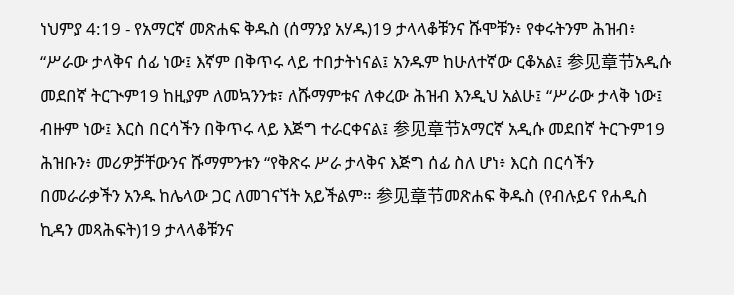ነህምያ 4:19 - የአማርኛ መጽሐፍ ቅዱስ (ሰማንያ አሃዱ)19 ታላላቆቹንና ሹሞቹን፥ የቀሩትንም ሕዝብ፥ “ሥራው ታላቅና ሰፊ ነው፤ እኛም በቅጥሩ ላይ ተበታትነናል፤ አንዱም ከሁለተኛው ርቆአል፤ 参见章节አዲሱ መደበኛ ትርጒም19 ከዚያም ለመኳንንቱ፣ ለሹማምቱና ለቀረው ሕዝብ እንዲህ አልሁ፤ “ሥራው ታላቅ ነው፤ ብዙም ነው፤ እርስ በርሳችን በቅጥሩ ላይ እጅግ ተራርቀናል፤ 参见章节አማርኛ አዲሱ መደበኛ ትርጉም19 ሕዝቡን፥ መሪዎቻቸውንና ሹማምንቱን “የቅጽሩ ሥራ ታላቅና እጅግ ሰፊ ስለ ሆነ፥ እርስ በርሳችን በመራራቃችን አንዱ ከሌላው ጋር ለመገናኘት አይችልም። 参见章节መጽሐፍ ቅዱስ (የብሉይና የሐዲስ ኪዳን መጻሕፍት)19 ታላላቆቹንና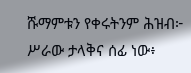ሹማምቱን የቀሩትንም ሕዝብ፦ ሥራው ታላቅና ሰፊ ነው፥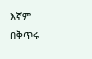እኛም በቅጥሩ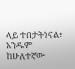ላይ ተበታትነናል፥ አንዱም ከሁለተኛው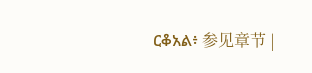ርቆአል፥ 参见章节 |